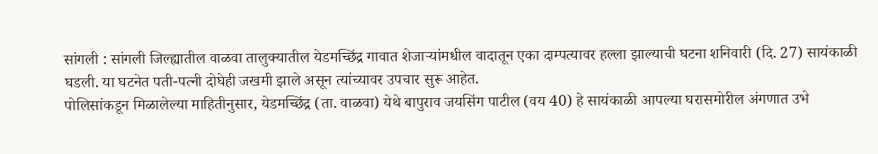सांगली : सांगली जिल्ह्यातील वाळवा तालुक्यातील येडमच्छिंद्र गावात शेजाऱ्यांमधील वादातून एका दाम्पत्यावर हल्ला झाल्याची घटना शनिवारी (दि. 27) सायंकाळी घडली. या घटनेत पती-पत्नी दोघेही जखमी झाले असून त्यांच्यावर उपचार सुरू आहेत.
पोलिसांकडून मिळालेल्या माहितीनुसार, येडमच्छिंद्र (ता. वाळवा) येथे बापुराव जयसिंग पाटील (वय 40) हे सायंकाळी आपल्या घरासमोरील अंगणात उभे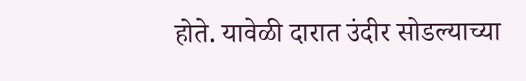होते. यावेळी दारात उंदीर सोडल्याच्या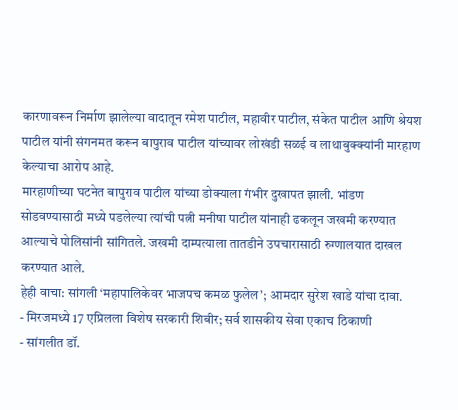कारणावरून निर्माण झालेल्या वादातून रमेश पाटील, महावीर पाटील, संकेत पाटील आणि श्रेयश पाटील यांनी संगनमत करून बापुराव पाटील यांच्यावर लोखंडी सळई व लाथाबुक्क्यांनी मारहाण केल्याचा आरोप आहे.
मारहाणीच्या घटनेत बापुराव पाटील यांच्या डोक्याला गंभीर दुखापत झाली. भांडण सोडवण्यासाठी मध्ये पडलेल्या त्यांची पत्नी मनीषा पाटील यांनाही ढकलून जखमी करण्यात आल्याचे पोलिसांनी सांगितले. जखमी दाम्पत्याला तातडीने उपचारासाठी रुग्णालयात दाखल करण्यात आले.
हेही वाचा: सांगली ‘महापालिकेवर भाजपच कमळ फुलेल’; आमदार सुरेश खाडे यांचा दावा.
- मिरजमध्ये 17 एप्रिलला विशेष सरकारी शिबीर; सर्व शासकीय सेवा एकाच ठिकाणी
- सांगलीत डॉ.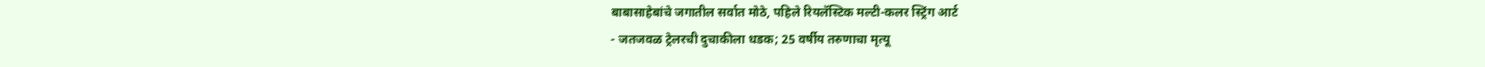बाबासाहेबांचे जगातील सर्वात मोठे, पहिले रियलॅस्टिक मल्टी-कलर स्ट्रिंग आर्ट
- जतजवळ ट्रेलरची दुचाकीला धडक; 25 वर्षीय तरुणाचा मृत्यू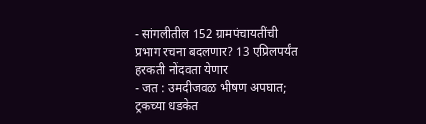- सांगलीतील 152 ग्रामपंचायतींची प्रभाग रचना बदलणार? 13 एप्रिलपर्यंत हरकती नोंदवता येणार
- जत : उमदीजवळ भीषण अपघात; ट्रकच्या धडकेत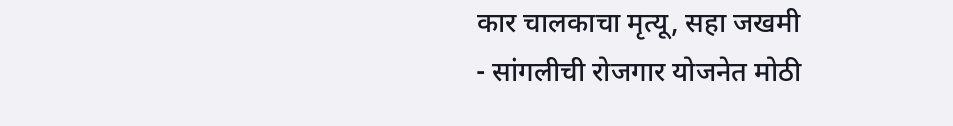कार चालकाचा मृत्यू, सहा जखमी
- सांगलीची रोजगार योजनेत मोठी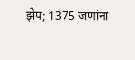झेप; 1375 जणांना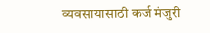व्यवसायासाठी कर्ज मंजुरी